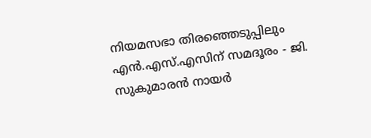നിയമസഭാ തിരഞ്ഞെടുപ്പിലും എൻ.എസ്.എസിന് സമദൂരം - ജി. സുകുമാരൻ നായർ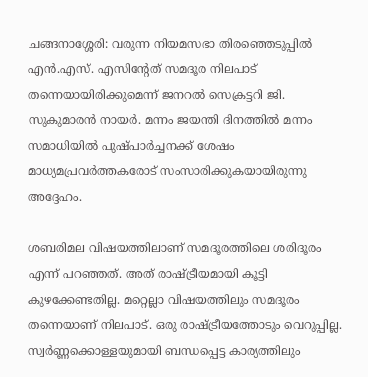ചങ്ങനാശ്ശേരി: വരുന്ന നിയമസഭാ തിരഞ്ഞെടുപ്പിൽ എൻ.എസ്. എസിന്റേത് സമദൂര നിലപാട് തന്നെയായിരിക്കുമെന്ന് ജനറൽ സെക്രട്ടറി ജി. സുകുമാരൻ നായർ. മന്നം ജയന്തി ദിനത്തിൽ മന്നം സമാധിയിൽ പുഷ്പാർച്ചനക്ക് ശേഷം മാധ്യമപ്രവർത്തകരോട് സംസാരിക്കുകയായിരുന്നു അദ്ദേഹം.

ശബരിമല വിഷയത്തിലാണ് സമദൂരത്തിലെ ശരിദൂരം എന്ന് പറഞ്ഞത്. അത് രാഷ്ട്രീയമായി കൂട്ടി കുഴക്കേണ്ടതില്ല. മറ്റെല്ലാ വിഷയത്തിലും സമദൂരം തന്നെയാണ് നിലപാട്. ഒരു രാഷ്ട്രീയത്തോടും വെറുപ്പില്ല. സ്വർണ്ണക്കൊള്ളയുമായി ബന്ധപ്പെട്ട കാര്യത്തിലും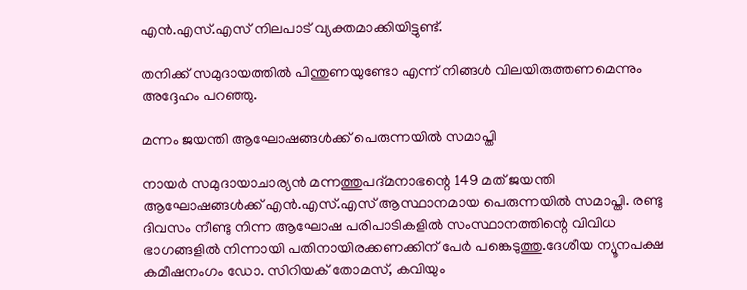എൻ.എസ്.എസ് നിലപാട് വ്യക്തമാക്കിയിട്ടുണ്ട്.

തനിക്ക് സമുദായത്തിൽ പിന്തുണയുണ്ടോ എന്ന് നിങ്ങൾ വിലയിരുത്തണമെന്നും അദ്ദേഹം പറഞ്ഞു.

മന്നം ജയന്തി ആഘോഷങ്ങള്‍ക്ക് പെരുന്നയില്‍ സമാപ്തി

നായര്‍ സമുദായാചാര്യന്‍ മന്നത്തുപദ്മനാഭന്റെ 149 മത് ജയന്തി ആഘോഷങ്ങള്‍ക്ക് എൻ.എസ്.എസ് ആസ്ഥാനമായ പെരുന്നയില്‍ സമാപ്തി. രണ്ടു ദിവസം നീണ്ടു നിന്ന ആഘോഷ പരിപാടികളില്‍ സംസ്ഥാനത്തിന്റെ വിവിധ ഭാഗങ്ങളില്‍ നിന്നായി പതിനായിരക്കണക്കിന് പേർ പങ്കെടുത്തു.ദേശീയ ന്യൂനപക്ഷ കമീഷനംഗം ഡോ. സിറിയക് തോമസ്, കവിയും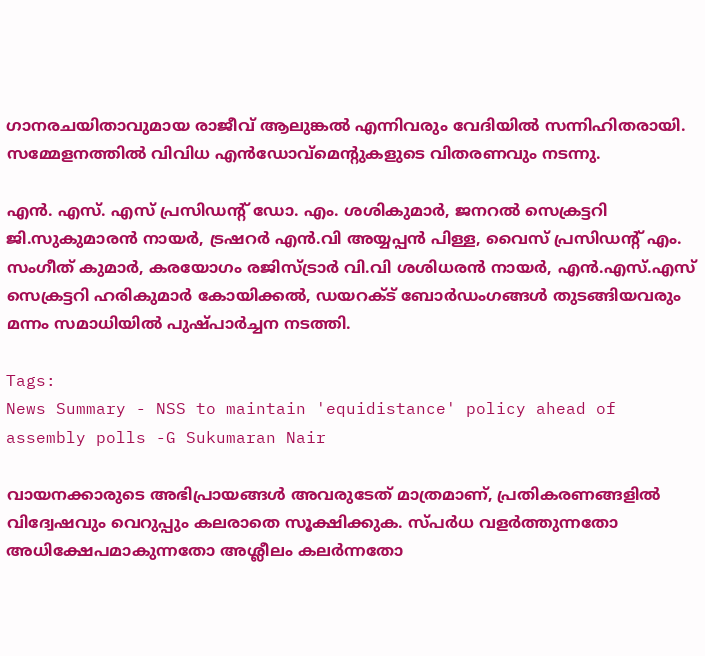ഗാനരചയിതാവുമായ രാജീവ് ആലുങ്കൽ എന്നിവരും വേദിയില്‍ സന്നിഹിതരായി. സമ്മേളനത്തില്‍ വിവിധ എന്‍ഡോവ്‌മെന്റുകളുടെ വിതരണവും നടന്നു.

എൻ. എസ്. എസ് പ്രസിഡന്‍റ് ഡോ. എം. ശശികുമാർ, ജനറൽ സെക്രട്ടറി ജി.സുകുമാരന്‍ നായര്‍, ട്രഷറർ എൻ.വി അയ്യപ്പൻ പിള്ള, വൈസ് പ്രസിഡന്റ് എം. സംഗീത് കുമാർ, കരയോഗം രജിസ്ട്രാര്‍ വി.വി ശശിധരൻ നായർ, എൻ.എസ്.എസ് സെക്രട്ടറി ഹരികുമാർ കോയിക്കൽ, ഡയറക്ട് ബോർഡംഗങ്ങൾ തുടങ്ങിയവരും മന്നം സമാധിയില്‍ പുഷ്പാർച്ചന നടത്തി.

Tags:
News Summary - NSS to maintain 'equidistance' policy ahead of assembly polls -G Sukumaran Nair

വായനക്കാരുടെ അഭിപ്രായങ്ങള്‍ അവരുടേത് മാത്രമാണ്, പ്രതികരണങ്ങളിൽ വിദ്വേഷവും വെറുപ്പും കലരാതെ സൂക്ഷിക്കുക. സ്പർധ വളർത്തുന്നതോ അധിക്ഷേപമാകുന്നതോ അശ്ലീലം കലർന്നതോ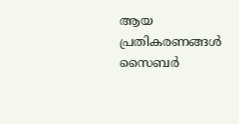ആയ പ്രതികരണങ്ങൾ സൈബർ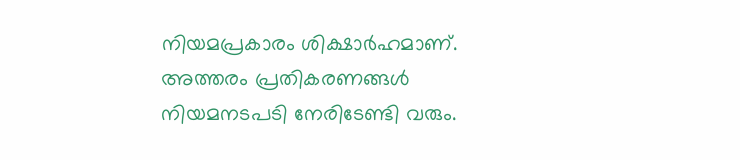നിയമപ്രകാരം ശിക്ഷാർഹമാണ്. അത്തരം പ്രതികരണങ്ങൾ നിയമനടപടി നേരിടേണ്ടി വരും.